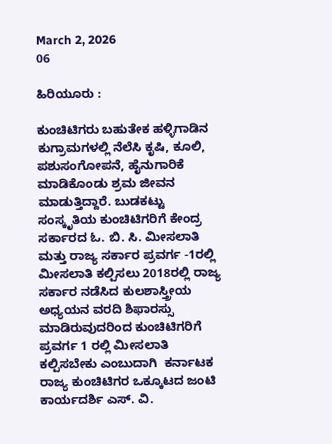March 2, 2026
06

ಹಿರಿಯೂರು :

ಕುಂಚಿಟಿಗರು ಬಹುತೇಕ ಹಳ್ಳಿಗಾಡಿನ ಕುಗ್ರಾಮಗಳಲ್ಲಿ ನೆಲೆಸಿ ಕೃಷಿ, ಕೂಲಿ, ಪಶುಸಂಗೋಪನೆ, ಹೈನುಗಾರಿಕೆ ಮಾಡಿಕೊಂಡು ಶ್ರಮ ಜೀವನ ಮಾಡುತ್ತಿದ್ದಾರೆ. ಬುಡಕಟ್ಟು ಸಂಸ್ಕೃತಿಯ ಕುಂಚಿಟಿಗರಿಗೆ ಕೇಂದ್ರ ಸರ್ಕಾರದ ಓ. ಬಿ. ಸಿ. ಮೀಸಲಾತಿ ಮತ್ತು ರಾಜ್ಯ ಸರ್ಕಾರ ಪ್ರವರ್ಗ -1ರಲ್ಲಿ ಮೀಸಲಾತಿ ಕಲ್ಪಿಸಲು 2018ರಲ್ಲಿ ರಾಜ್ಯ ಸರ್ಕಾರ ನಡೆಸಿದ ಕುಲಶಾಸ್ತ್ರೀಯ ಅಧ್ಯಯನ ವರದಿ ಶಿಫಾರಸ್ಸು ಮಾಡಿರುವುದರಿಂದ ಕುಂಚಿಟಿಗರಿಗೆ ಪ್ರವರ್ಗ 1 ರಲ್ಲಿ ಮೀಸಲಾತಿ ಕಲ್ಪಿಸಬೇಕು ಎಂಬುದಾಗಿ  ಕರ್ನಾಟಕ ರಾಜ್ಯ ಕುಂಚಿಟಿಗರ ಒಕ್ಕೂಟದ ಜಂಟಿ ಕಾರ್ಯದರ್ಶಿ ಎಸ್. ವಿ.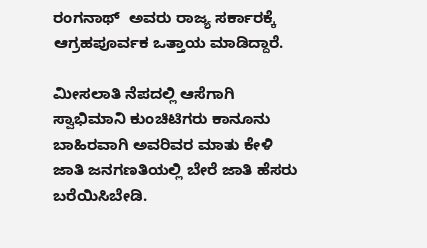ರಂಗನಾಥ್  ಅವರು ರಾಜ್ಯ ಸರ್ಕಾರಕ್ಕೆ ಆಗ್ರಹಪೂರ್ವಕ ಒತ್ತಾಯ ಮಾಡಿದ್ದಾರೆ.

ಮೀಸಲಾತಿ ನೆಪದಲ್ಲಿ ಆಸೆಗಾಗಿ  ಸ್ವಾಭಿಮಾನಿ ಕುಂಚಿಟಿಗರು ಕಾನೂನು ಬಾಹಿರವಾಗಿ ಅವರಿವರ ಮಾತು ಕೇಳಿ ಜಾತಿ ಜನಗಣತಿಯಲ್ಲಿ ಬೇರೆ ಜಾತಿ ಹೆಸರು ಬರೆಯಿಸಿಬೇಡಿ.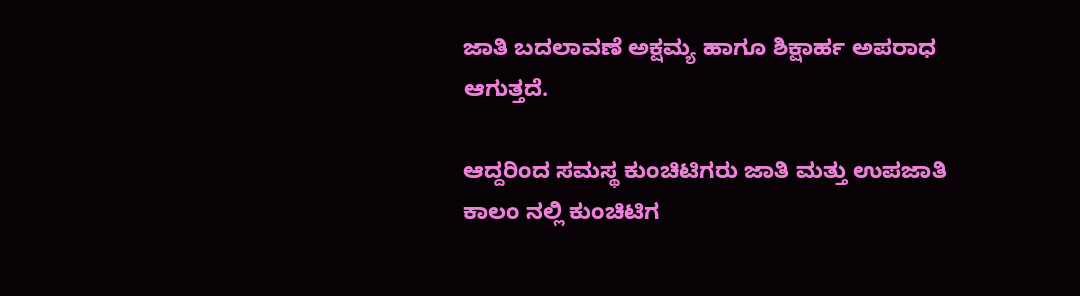ಜಾತಿ ಬದಲಾವಣೆ ಅಕ್ಷಮ್ಯ ಹಾಗೂ ಶಿಕ್ಷಾರ್ಹ ಅಪರಾಧ ಆಗುತ್ತದೆ.

ಆದ್ದರಿಂದ ಸಮಸ್ಥ ಕುಂಚಿಟಿಗರು ಜಾತಿ ಮತ್ತು ಉಪಜಾತಿ ಕಾಲಂ ನಲ್ಲಿ ಕುಂಚಿಟಿಗ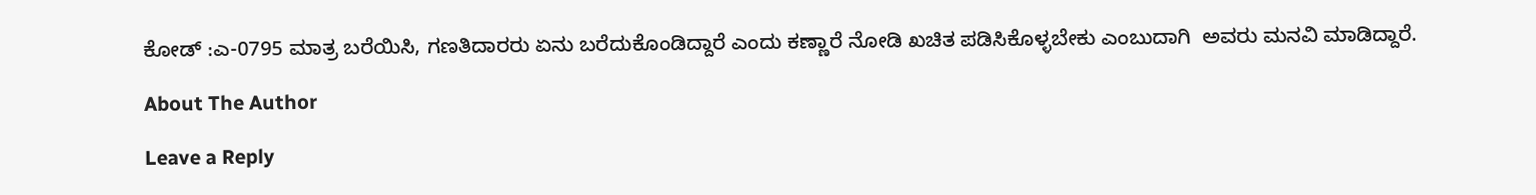ಕೋಡ್ :ಎ-0795 ಮಾತ್ರ ಬರೆಯಿಸಿ, ಗಣತಿದಾರರು ಏನು ಬರೆದುಕೊಂಡಿದ್ದಾರೆ ಎಂದು ಕಣ್ಣಾರೆ ನೋಡಿ ಖಚಿತ ಪಡಿಸಿಕೊಳ್ಳಬೇಕು ಎಂಬುದಾಗಿ  ಅವರು ಮನವಿ ಮಾಡಿದ್ದಾರೆ.

About The Author

Leave a Reply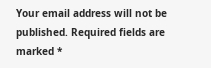Your email address will not be published. Required fields are marked *